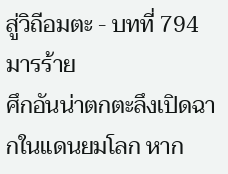สู่วิถีอมตะ - บทที่ 794 มารร้าย
ศึกอันน่าตกตะลึงเปิดฉากในแดนยมโลก หาก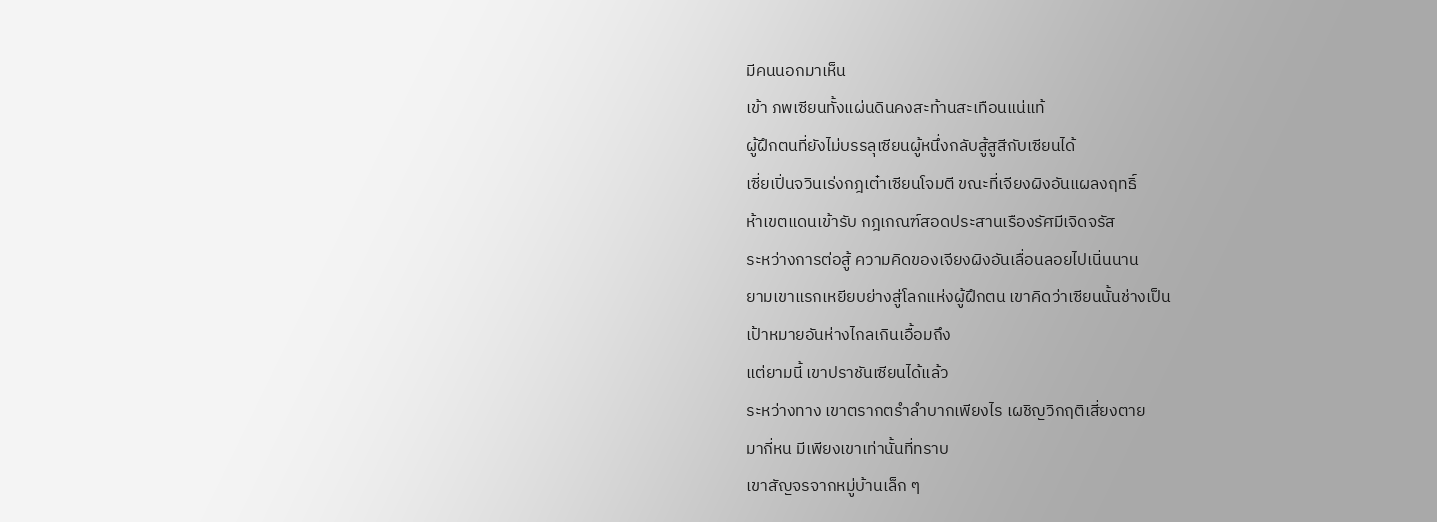มีคนนอกมาเห็น
เข้า ภพเซียนทั้งแผ่นดินคงสะท้านสะเทือนแน่แท้
ผู้ฝึกตนที่ยังไม่บรรลุเซียนผู้หนึ่งกลับสู้สูสีกับเซียนได้
เซี่ยเปิ่นจวินเร่งกฎเต๋าเซียนโจมตี ขณะที่เจียงผิงอันแผลงฤทธิ์
ห้าเขตแดนเข้ารับ กฎเกณฑ์สอดประสานเรืองรัศมีเจิดจรัส
ระหว่างการต่อสู้ ความคิดของเจียงผิงอันเลื่อนลอยไปเนิ่นนาน
ยามเขาแรกเหยียบย่างสู่โลกแห่งผู้ฝึกตน เขาคิดว่าเซียนนั้นช่างเป็น
เป้าหมายอันห่างไกลเกินเอื้อมถึง
แต่ยามนี้ เขาปราชันเซียนได้แล้ว
ระหว่างทาง เขาตรากตรำลำบากเพียงไร เผชิญวิกฤติเสี่ยงตาย
มากี่หน มีเพียงเขาเท่านั้นที่ทราบ
เขาสัญจรจากหมู่บ้านเล็ก ๆ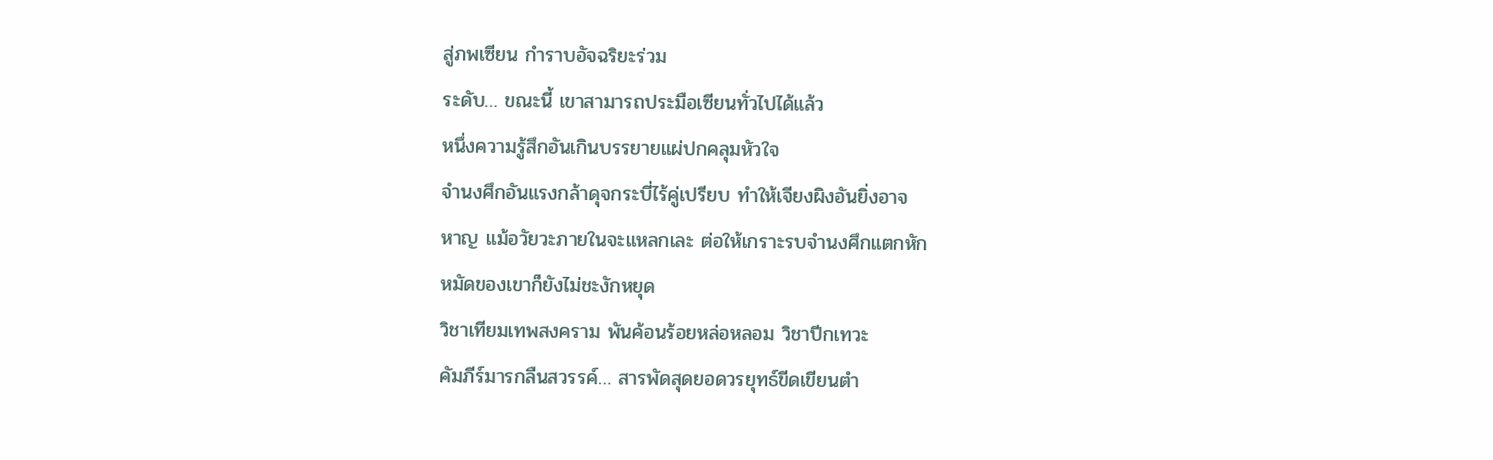สู่ภพเซียน กำราบอัจฉริยะร่วม
ระดับ… ขณะนี้ เขาสามารถประมือเซียนทั่วไปได้แล้ว
หนึ่งความรู้สึกอันเกินบรรยายแผ่ปกคลุมหัวใจ
จำนงศึกอันแรงกล้าดุจกระบี่ไร้คู่เปรียบ ทำให้เจียงผิงอันยิ่งอาจ
หาญ แม้อวัยวะภายในจะแหลกเละ ต่อให้เกราะรบจำนงศึกแตกหัก
หมัดของเขาก็ยังไม่ชะงักหยุด
วิชาเทียมเทพสงคราม พันค้อนร้อยหล่อหลอม วิชาปีกเทวะ
คัมภีร์มารกลืนสวรรค์… สารพัดสุดยอดวรยุทธ์ขีดเขียนตำ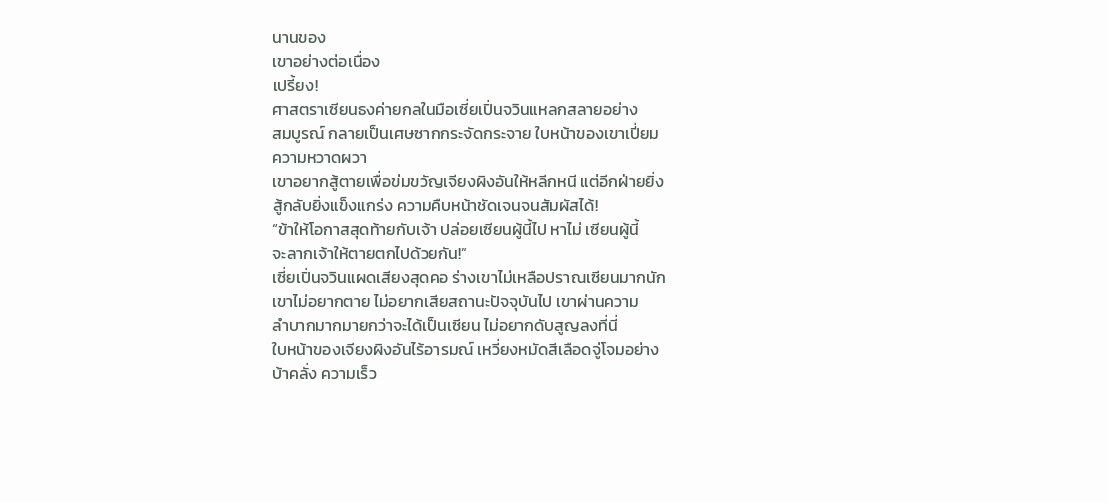นานของ
เขาอย่างต่อเนื่อง
เปรี้ยง!
ศาสตราเซียนธงค่ายกลในมือเซี่ยเปิ่นจวินแหลกสลายอย่าง
สมบูรณ์ กลายเป็นเศษซากกระจัดกระจาย ใบหน้าของเขาเปี่ยม
ความหวาดผวา
เขาอยากสู้ตายเพื่อข่มขวัญเจียงผิงอันให้หลีกหนี แต่อีกฝ่ายยิ่ง
สู้กลับยิ่งแข็งแกร่ง ความคืบหน้าชัดเจนจนสัมผัสได้!
“ข้าให้โอกาสสุดท้ายกับเจ้า ปล่อยเซียนผู้นี้ไป หาไม่ เซียนผู้นี้
จะลากเจ้าให้ตายตกไปด้วยกัน!”
เซี่ยเปิ่นจวินแผดเสียงสุดคอ ร่างเขาไม่เหลือปราณเซียนมากนัก
เขาไม่อยากตาย ไม่อยากเสียสถานะปัจจุบันไป เขาผ่านความ
ลำบากมากมายกว่าจะได้เป็นเซียน ไม่อยากดับสูญลงที่นี่
ใบหน้าของเจียงผิงอันไร้อารมณ์ เหวี่ยงหมัดสีเลือดจู่โจมอย่าง
บ้าคลั่ง ความเร็ว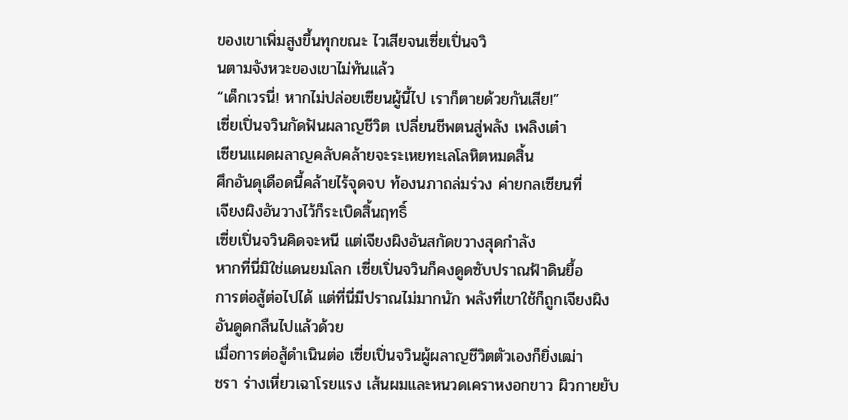ของเขาเพิ่มสูงขึ้นทุกขณะ ไวเสียจนเซี่ยเปิ่นจวิ
นตามจังหวะของเขาไม่ทันแล้ว
“เด็กเวรนี่! หากไม่ปล่อยเซียนผู้นี้ไป เราก็ตายด้วยกันเสีย!”
เซี่ยเปิ่นจวินกัดฟันผลาญชีวิต เปลี่ยนชีพตนสู่พลัง เพลิงเต๋า
เซียนแผดผลาญคลับคล้ายจะระเหยทะเลโลหิตหมดสิ้น
ศึกอันดุเดือดนี้คล้ายไร้จุดจบ ท้องนภาถล่มร่วง ค่ายกลเซียนที่
เจียงผิงอันวางไว้ก็ระเบิดสิ้นฤทธิ์
เซี่ยเปิ่นจวินคิดจะหนี แต่เจียงผิงอันสกัดขวางสุดกำลัง
หากที่นี่มิใช่แดนยมโลก เซี่ยเปิ่นจวินก็คงดูดซับปราณฟ้าดินยื้อ
การต่อสู้ต่อไปได้ แต่ที่นี่มีปราณไม่มากนัก พลังที่เขาใช้ก็ถูกเจียงผิง
อันดูดกลืนไปแล้วด้วย
เมื่อการต่อสู้ดำเนินต่อ เซี่ยเปิ่นจวินผู้ผลาญชีวิตตัวเองก็ยิ่งเฒ่า
ชรา ร่างเหี่ยวเฉาโรยแรง เส้นผมและหนวดเคราหงอกขาว ผิวกายยับ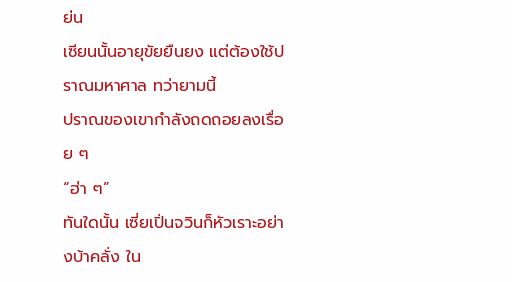ย่น
เซียนนั้นอายุขัยยืนยง แต่ต้องใช้ปราณมหาศาล ทว่ายามนี้
ปราณของเขากำลังถดถอยลงเรื่อย ๆ
“ฮ่า ๆ”
ทันใดนั้น เซี่ยเปิ่นจวินก็หัวเราะอย่างบ้าคลั่ง ใน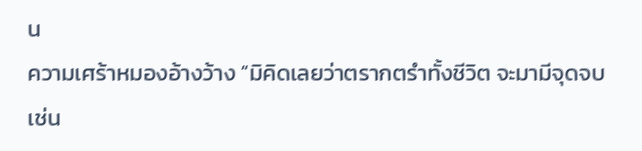น
ความเศร้าหมองอ้างว้าง “มิคิดเลยว่าตรากตรำทั้งชีวิต จะมามีจุดจบ
เช่น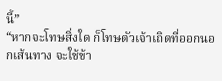นี้”
“หากจะโทษสิ่งใด ก็โทษตัวเจ้าเถิดที่ออกนอกเส้นทาง จะใช้ข้า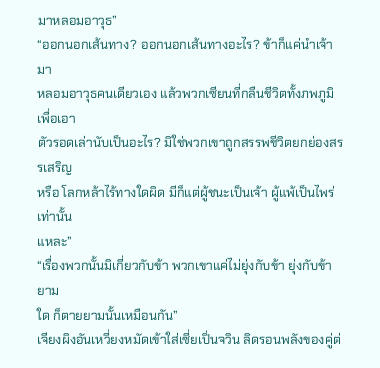มาหลอมอาวุธ”
“ออกนอกเส้นทาง? ออกนอกเส้นทางอะไร? ข้าก็แค่นำเจ้ามา
หลอมอาวุธคนเดียวเอง แล้วพวกเซียนที่กลืนชีวิตทั้งภพภูมิเพื่อเอา
ตัวรอดเล่านับเป็นอะไร? มิใช่พวกเขาถูกสรรพชีวิตยกย่องสรรเสริญ
หรือ โลกหล้าไร้ทางใดผิด มีก็แต่ผู้ชนะเป็นเจ้า ผู้แพ้เป็นไพร่เท่านั้น
แหละ”
“เรื่องพวกนั้นมิเกี่ยวกับข้า พวกเขาแค่ไม่ยุ่งกับข้า ยุ่งกับข้ายาม
ใด ก็ตายยามนั้นเหมือนกัน”
เจียงผิงอันเหวี่ยงหมัดเข้าใส่เซี่ยเปิ่นจวิน ลิดรอนพลังของคู่ต่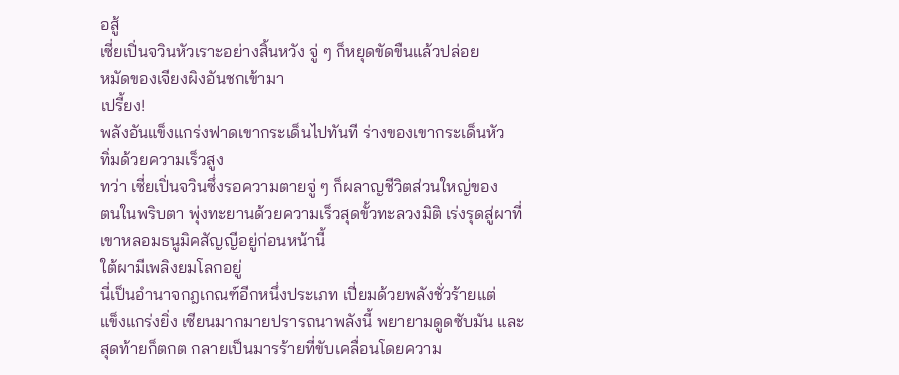อสู้
เซี่ยเปิ่นจวินหัวเราะอย่างสิ้นหวัง จู่ ๆ ก็หยุดขัดขืนแล้วปล่อย
หมัดของเจียงผิงอันชกเข้ามา
เปรี้ยง!
พลังอันแข็งแกร่งฟาดเขากระเด็นไปทันที ร่างของเขากระเด็นหัว
ทิ่มด้วยความเร็วสูง
ทว่า เซี่ยเปิ่นจวินซึ่งรอความตายจู่ ๆ ก็ผลาญชีวิตส่วนใหญ่ของ
ตนในพริบตา พุ่งทะยานด้วยความเร็วสุดขั้วทะลวงมิติ เร่งรุดสู่ผาที่
เขาหลอมธนูมิคสัญญีอยู่ก่อนหน้านี้
ใต้ผามีเพลิงยมโลกอยู่
นี่เป็นอำนาจกฎเกณฑ์อีกหนึ่งประเภท เปี่ยมด้วยพลังชั่วร้ายแต่
แข็งแกร่งยิ่ง เซียนมากมายปรารถนาพลังนี้ พยายามดูดซับมัน และ
สุดท้ายก็ตกต กลายเป็นมารร้ายที่ขับเคลื่อนโดยความ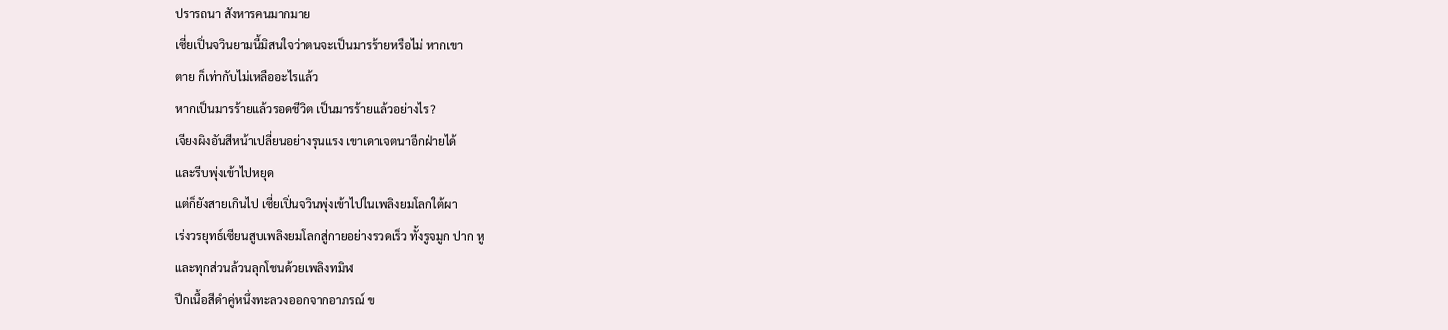ปรารถนา สังหารคนมากมาย
เซี่ยเปิ่นจวินยามนี้มิสนใจว่าตนจะเป็นมารร้ายหรือไม่ หากเขา
ตาย ก็เท่ากับไม่เหลืออะไรแล้ว
หากเป็นมารร้ายแล้วรอดชีวิต เป็นมารร้ายแล้วอย่างไร?
เจียงผิงอันสีหน้าเปลี่ยนอย่างรุนแรง เขาเดาเจตนาอีกฝ่ายได้
และรีบพุ่งเข้าไปหยุด
แต่ก็ยังสายเกินไป เซี่ยเปิ่นจวินพุ่งเข้าไปในเพลิงยมโลกใต้ผา
เร่งวรยุทธ์เซียนสูบเพลิงยมโลกสู่กายอย่างรวดเร็ว ทั้งรูจมูก ปาก หู
และทุกส่วนล้วนลุกโชนด้วยเพลิงทมิฬ
ปีกเนื้อสีดำคู่หนึ่งทะลวงออกจากอาภรณ์ ข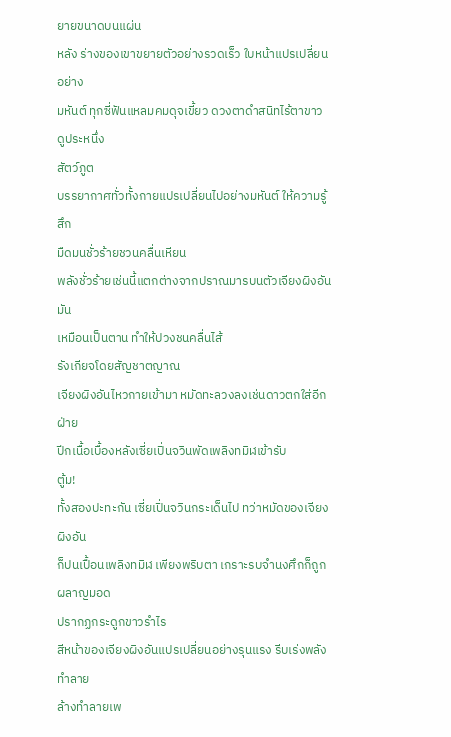ยายขนาดบนแผ่น
หลัง ร่างของเขาขยายตัวอย่างรวดเร็ว ใบหน้าแปรเปลี่ยนอย่าง
มหันต์ ทุกซี่ฟันแหลมคมดุจเขี้ยว ดวงตาดำสนิทไร้ตาขาว ดูประหนึ่ง
สัตว์ภูต
บรรยากาศทั่วทั้งกายแปรเปลี่ยนไปอย่างมหันต์ ให้ความรู้สึก
มืดมนชั่วร้ายชวนคลื่นเหียน
พลังชั่วร้ายเช่นนี้แตกต่างจากปราณมารบนตัวเจียงผิงอัน มัน
เหมือนเป็นตาน ทำให้ปวงชนคลื่นไส้
รังเกียจโดยสัญชาตญาณ
เจียงผิงอันไหวกายเข้ามา หมัดทะลวงลงเช่นดาวตกใส่อีกฝ่าย
ปีกเนื้อเบื้องหลังเซี่ยเปิ่นจวินพัดเพลิงทมิฬเข้ารับ
ตู้ม!
ทั้งสองปะทะกัน เซี่ยเปิ่นจวินกระเด็นไป ทว่าหมัดของเจียงผิงอัน
ก็ปนเปื้อนเพลิงทมิฬ เพียงพริบตา เกราะรบจำนงศึกก็ถูกผลาญมอด
ปรากฏกระดูกขาวรำไร
สีหน้าของเจียงผิงอันแปรเปลี่ยนอย่างรุนแรง รีบเร่งพลังทำลาย
ล้างทำลายเพ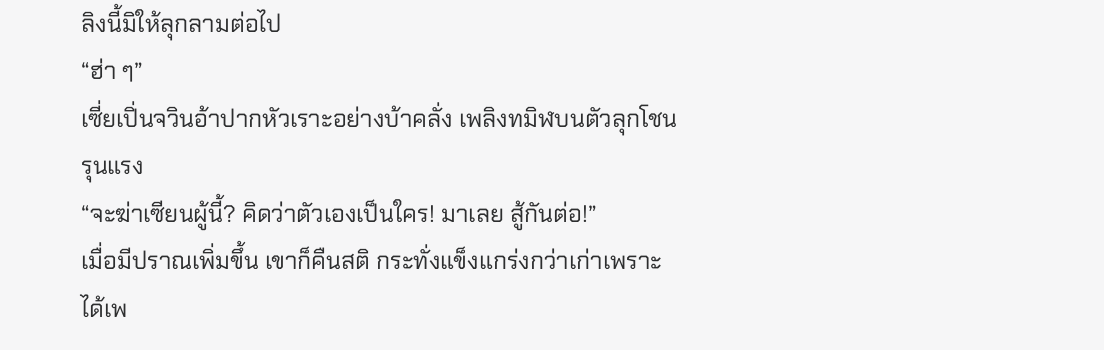ลิงนี้มิให้ลุกลามต่อไป
“ฮ่า ๆ”
เซี่ยเปิ่นจวินอ้าปากหัวเราะอย่างบ้าคลั่ง เพลิงทมิฬบนตัวลุกโชน
รุนแรง
“จะฆ่าเซียนผู้นี้? คิดว่าตัวเองเป็นใคร! มาเลย สู้กันต่อ!”
เมื่อมีปราณเพิ่มขึ้น เขาก็คืนสติ กระทั่งแข็งแกร่งกว่าเก่าเพราะ
ได้เพ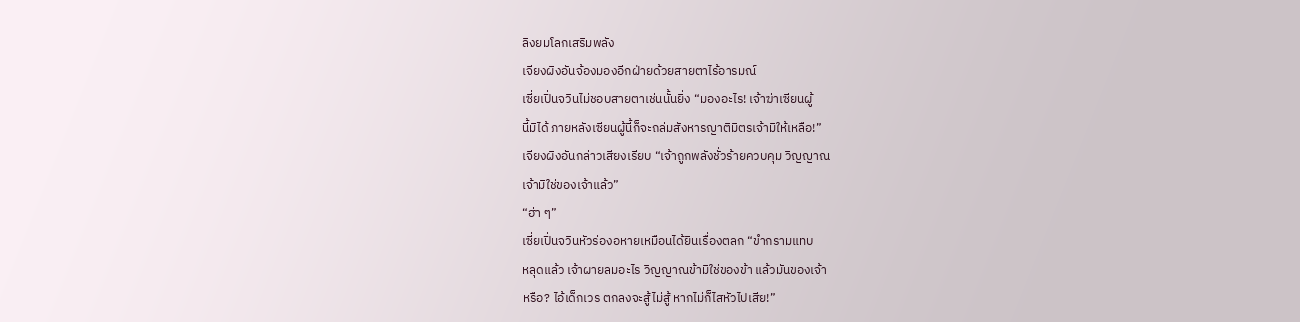ลิงยมโลกเสริมพลัง
เจียงผิงอันจ้องมองอีกฝ่ายด้วยสายตาไร้อารมณ์
เซี่ยเปิ่นจวินไม่ชอบสายตาเช่นนั้นยิ่ง “มองอะไร! เจ้าฆ่าเซียนผู้
นี้มิได้ ภายหลังเซียนผู้นี้ก็จะถล่มสังหารญาติมิตรเจ้ามิให้เหลือ!”
เจียงผิงอันกล่าวเสียงเรียบ “เจ้าถูกพลังชั่วร้ายควบคุม วิญญาณ
เจ้ามิใช่ของเจ้าแล้ว”
“ฮ่า ๆ”
เซี่ยเปิ่นจวินหัวร่องอหายเหมือนได้ยินเรื่องตลก “ขำกรามแทบ
หลุดแล้ว เจ้าผายลมอะไร วิญญาณข้ามิใช่ของข้า แล้วมันของเจ้า
หรือ? ไอ้เด็กเวร ตกลงจะสู้ไม่สู้ หากไม่ก็ไสหัวไปเสีย!”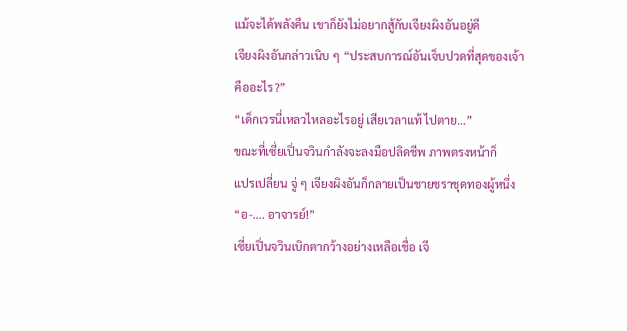แม้จะได้พลังคืน เขาก็ยังไม่อยากสู้กับเจียงผิงอันอยู่ดี
เจียงผิงอันกล่าวเนิบ ๆ “ประสบการณ์อันเจ็บปวดที่สุดของเจ้า
คืออะไร?”
“เด็กเวรนี่เหลวไหลอะไรอยู่ เสียเวลาแท้ ไปตาย…”
ขณะที่เซี่ยเปิ่นจวินกำลังจะลงมือปลิดชีพ ภาพตรงหน้าก็
แปรเปลี่ยน จู่ ๆ เจียงผิงอันก็กลายเป็นชายชราชุดทองผู้หนึ่ง
“อ-…. อาจารย์!”
เซี่ยเปิ่นจวินเบิกตากว้างอย่างเหลือเชื่อ เจี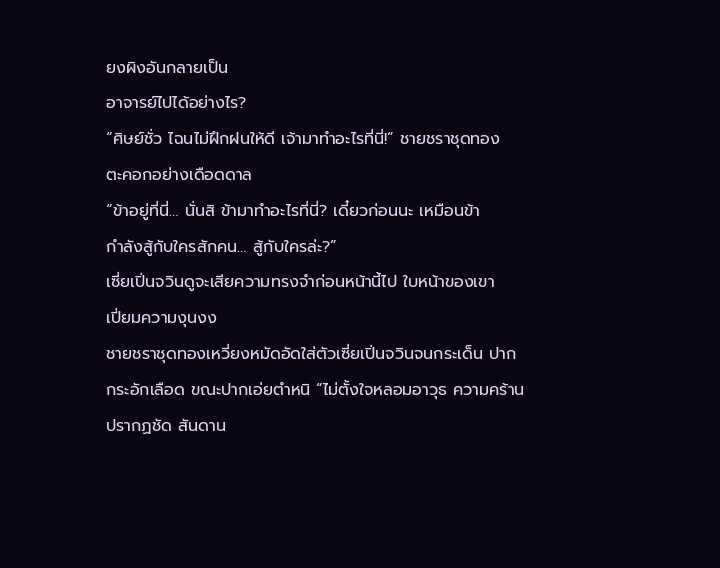ยงผิงอันกลายเป็น
อาจารย์ไปได้อย่างไร?
“ศิษย์ชั่ว ไฉนไม่ฝึกฝนให้ดี เจ้ามาทำอะไรที่นี่!” ชายชราชุดทอง
ตะคอกอย่างเดือดดาล
“ข้าอยู่ที่นี่… นั่นสิ ข้ามาทำอะไรที่นี่? เดี๋ยวก่อนนะ เหมือนข้า
กำลังสู้กับใครสักคน… สู้กับใครล่ะ?”
เซี่ยเปิ่นจวินดูจะเสียความทรงจำก่อนหน้านี้ไป ใบหน้าของเขา
เปี่ยมความงุนงง
ชายชราชุดทองเหวี่ยงหมัดอัดใส่ตัวเซี่ยเปิ่นจวินจนกระเด็น ปาก
กระอักเลือด ขณะปากเอ่ยตำหนิ “ไม่ตั้งใจหลอมอาวุธ ความคร้าน
ปรากฏชัด สันดาน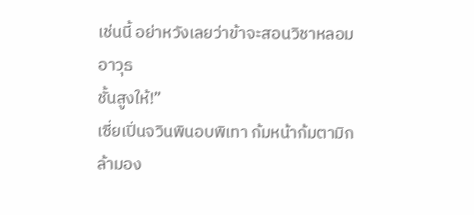เช่นนี้ อย่าหวังเลยว่าข้าจะสอนวิชาหลอมอาวุธ
ชั้นสูงให้!”
เซี่ยเปิ่นจวินพินอบพิเทา ก้มหน้าก้มตามิกล้ามอง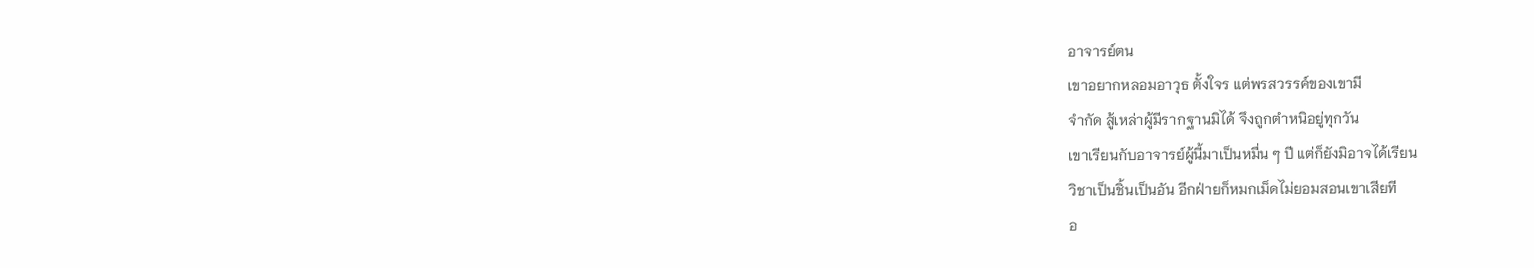อาจารย์ตน
เขาอยากหลอมอาวุธ ตั้งใจร แต่พรสวรรค์ของเขามี
จำกัด สู้เหล่าผู้มีรากฐานมิได้ จึงถูกตำหนิอยู่ทุกวัน
เขาเรียนกับอาจารย์ผู้นี้มาเป็นหมื่น ๆ ปี แต่ก็ยังมิอาจได้เรียน
วิชาเป็นชิ้นเป็นอัน อีกฝ่ายก็หมกเม็ดไม่ยอมสอนเขาเสียที
อ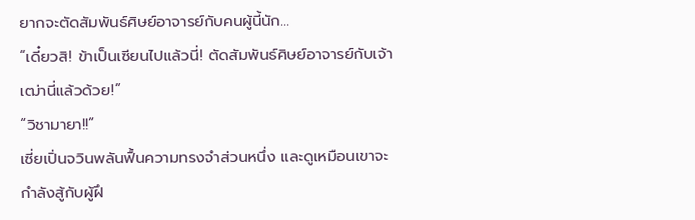ยากจะตัดสัมพันธ์ศิษย์อาจารย์กับคนผู้นี้นัก…
“เดี๋ยวสิ! ข้าเป็นเซียนไปแล้วนี่! ตัดสัมพันธ์ศิษย์อาจารย์กับเจ้า
เฒ่านี่แล้วด้วย!”
“วิชามายา!!”
เซี่ยเปิ่นจวินพลันฟื้นความทรงจำส่วนหนึ่ง และดูเหมือนเขาจะ
กำลังสู้กับผู้ฝึ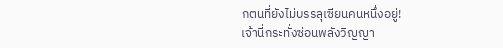กตนที่ยังไม่บรรลุเซียนคนหนึ่งอยู่!
เจ้านี่กระทั่งซ่อนพลังวิญญา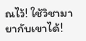ณไว้! ใช้วิชามายากับเขาได้!